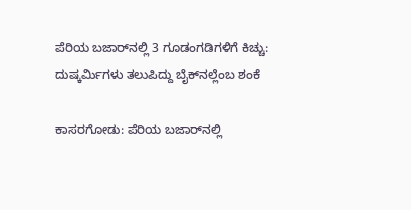ಪೆರಿಯ ಬಜಾರ್‌ನಲ್ಲಿ 3 ಗೂಡಂಗಡಿಗಳಿಗೆ ಕಿಚ್ಚು: ದುಷ್ಕರ್ಮಿಗಳು ತಲುಪಿದ್ದು ಬೈಕ್‌ನಲ್ಲೆಂಬ ಶಂಕೆ

ಕಾಸರಗೋಡು: ಪೆರಿಯ ಬಜಾರ್‌ನಲ್ಲಿ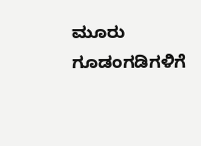ಮೂರು ಗೂಡಂಗಡಿಗಳಿಗೆ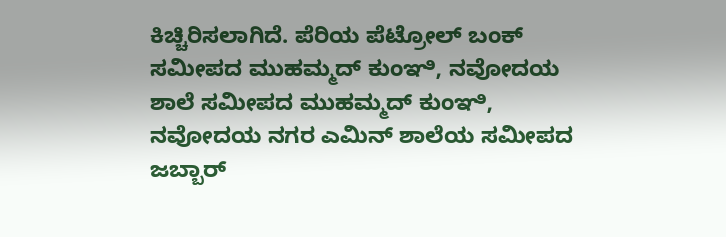ಕಿಚ್ಚಿರಿಸಲಾಗಿದೆ. ಪೆರಿಯ ಪೆಟ್ರೋಲ್ ಬಂಕ್ ಸಮೀಪದ ಮುಹಮ್ಮದ್ ಕುಂಞಿ, ನವೋದಯ ಶಾಲೆ ಸಮೀಪದ ಮುಹಮ್ಮದ್ ಕುಂಞಿ, ನವೋದಯ ನಗರ ಎಮಿನ್ ಶಾಲೆಯ ಸಮೀಪದ ಜಬ್ಬಾರ್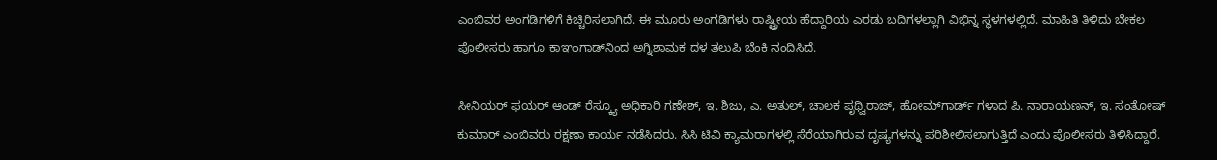ಎಂಬಿವರ ಅಂಗಡಿಗಳಿಗೆ ಕಿಚ್ಚಿರಿಸಲಾಗಿದೆ. ಈ ಮೂರು ಅಂಗಡಿಗಳು ರಾಷ್ಟ್ರೀಯ ಹೆದ್ದಾರಿಯ ಎರಡು ಬದಿಗಳಲ್ಲಾಗಿ ವಿಭಿನ್ನ ಸ್ಥಳಗಳಲ್ಲಿದೆ. ಮಾಹಿತಿ ತಿಳಿದು ಬೇಕಲ ಪೊಲೀಸರು ಹಾಗೂ ಕಾಞಂಗಾಡ್‌ನಿಂದ ಅಗ್ನಿಶಾಮಕ ದಳ ತಲುಪಿ ಬೆಂಕಿ ನಂದಿಸಿದೆ.

ಸೀನಿಯರ್ ಫಯರ್ ಆಂಡ್ ರೆಸ್ಕ್ಯೂ ಅಧಿಕಾರಿ ಗಣೇಶ್, ಇ. ಶಿಜು, ಎ. ಅತುಲ್, ಚಾಲಕ ಪೃಥ್ವಿರಾಜ್, ಹೋಮ್‌ಗಾರ್ಡ್ ಗಳಾದ ಪಿ. ನಾರಾಯಣನ್, ಇ. ಸಂತೋಷ್ ಕುಮಾರ್ ಎಂಬಿವರು ರಕ್ಷಣಾ ಕಾರ್ಯ ನಡೆಸಿದರು. ಸಿಸಿ ಟಿವಿ ಕ್ಯಾಮರಾಗಳಲ್ಲಿ ಸೆರೆಯಾಗಿರುವ ದೃಷ್ಯಗಳನ್ನು ಪರಿಶೀಲಿಸಲಾಗುತ್ತಿದೆ ಎಂದು ಪೊಲೀಸರು ತಿಳಿಸಿದ್ದಾರೆ.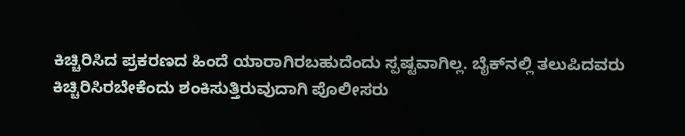ಕಿಚ್ಚಿರಿಸಿದ ಪ್ರಕರಣದ ಹಿಂದೆ ಯಾರಾಗಿರಬಹುದೆಂದು ಸ್ಪಷ್ಟವಾಗಿಲ್ಲ. ಬೈಕ್‌ನಲ್ಲಿ ತಲುಪಿದವರು ಕಿಚ್ಚಿರಿಸಿರಬೇಕೆಂದು ಶಂಕಿಸುತ್ತಿರುವುದಾಗಿ ಪೊಲೀಸರು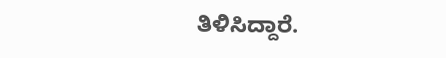ತಿಳಿಸಿದ್ದಾರೆ.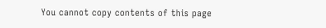You cannot copy contents of this page